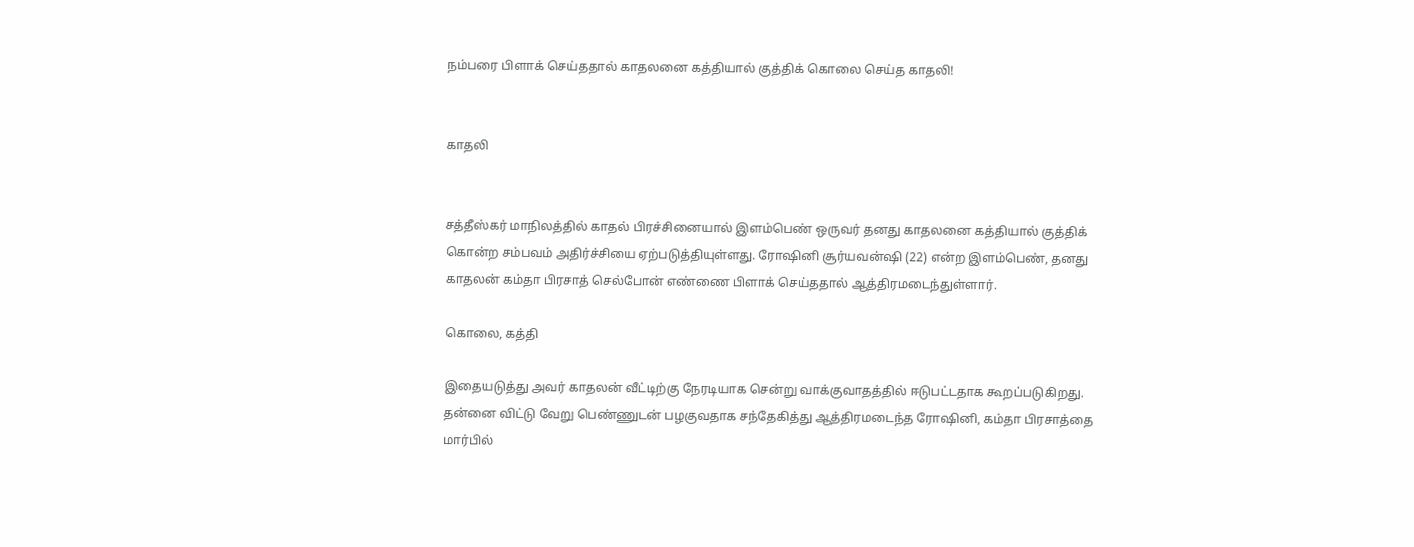நம்பரை பிளாக் செய்ததால் காதலனை கத்தியால் குத்திக் கொலை செய்த காதலி!


காதலி


சத்தீஸ்கர் மாநிலத்தில் காதல் பிரச்சினையால் இளம்பெண் ஒருவர் தனது காதலனை கத்தியால் குத்திக் கொன்ற சம்பவம் அதிர்ச்சியை ஏற்படுத்தியுள்ளது. ரோஷினி சூர்யவன்ஷி (22) என்ற இளம்பெண், தனது காதலன் கம்தா பிரசாத் செல்போன் எண்ணை பிளாக் செய்ததால் ஆத்திரமடைந்துள்ளார்.

கொலை, கத்தி

இதையடுத்து அவர் காதலன் வீட்டிற்கு நேரடியாக சென்று வாக்குவாதத்தில் ஈடுபட்டதாக கூறப்படுகிறது. தன்னை விட்டு வேறு பெண்ணுடன் பழகுவதாக சந்தேகித்து ஆத்திரமடைந்த ரோஷினி, கம்தா பிரசாத்தை மார்பில்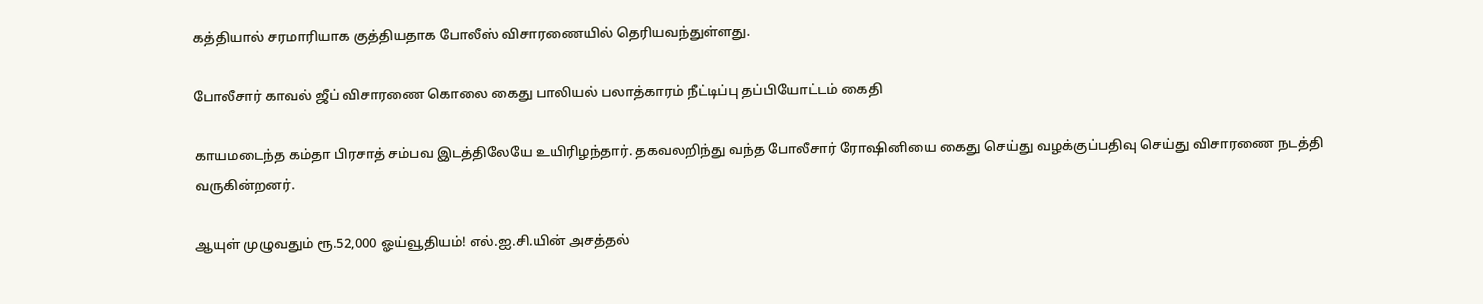கத்தியால் சரமாரியாக குத்தியதாக போலீஸ் விசாரணையில் தெரியவந்துள்ளது.

போலீசார் காவல் ஜீப் விசாரணை கொலை கைது பாலியல் பலாத்காரம் நீட்டிப்பு தப்பியோட்டம் கைதி

காயமடைந்த கம்தா பிரசாத் சம்பவ இடத்திலேயே உயிரிழந்தார். தகவலறிந்து வந்த போலீசார் ரோஷினியை கைது செய்து வழக்குப்பதிவு செய்து விசாரணை நடத்தி வருகின்றனர்.

ஆயுள் முழுவதும் ரூ.52,000 ஓய்வூதியம்! எல்.ஐ.சி.யின் அசத்தல்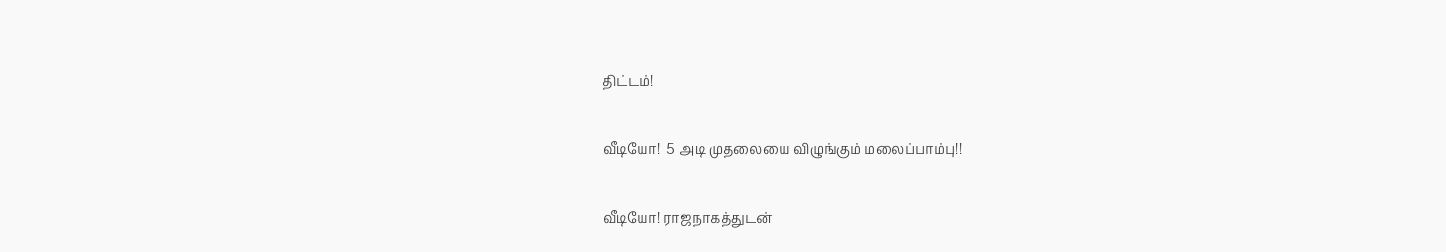திட்டம்!

வீடியோ!  5 அடி முதலையை விழுங்கும் மலைப்பாம்பு!!

வீடியோ! ராஜநாகத்துடன்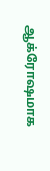ஆக்ரோஷமாக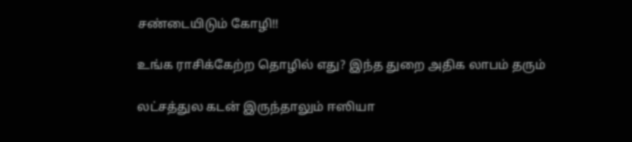சண்டையிடும் கோழி!!

உங்க ராசிக்கேற்ற தொழில் எது? இந்த துறை அதிக லாபம் தரும்

லட்சத்துல கடன் இருந்தாலும் ஈஸியா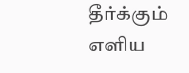தீர்க்கும் எளிய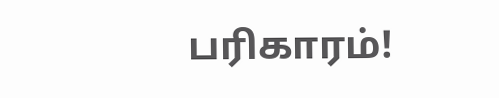பரிகாரம்!